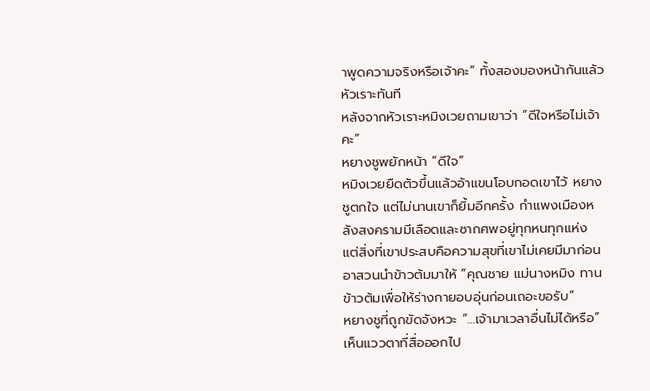าพูดความจริงหรือเจ้าคะ” ทั้งสองมองหน้ากันแล้วหัวเราะทันที
หลังจากหัวเราะหมิงเวยถามเขาว่า “ดีใจหรือไม่เจ้าคะ”
หยางชูพยักหน้า “ดีใจ”
หมิงเวยยืดตัวขึ้นแล้วอ้าแขนโอบกอดเขาไว้ หยางชูตกใจ แต่ไม่นานเขาก็ยิ้มอีกครั้ง กำแพงเมืองหลังสงครามมีเลือดและซากศพอยู่ทุกหนทุกแห่ง แต่สิ่งที่เขาประสบคือความสุขที่เขาไม่เคยมีมาก่อน
อาสวนนำข้าวต้มมาให้ “คุณชาย แม่นางหมิง ทานข้าวต้มเพื่อให้ร่างกายอบอุ่นก่อนเถอะขอรับ”
หยางชูที่ถูกขัดจังหวะ “…เจ้ามาเวลาอื่นไม่ได้หรือ” เห็นแววตาที่สื่อออกไป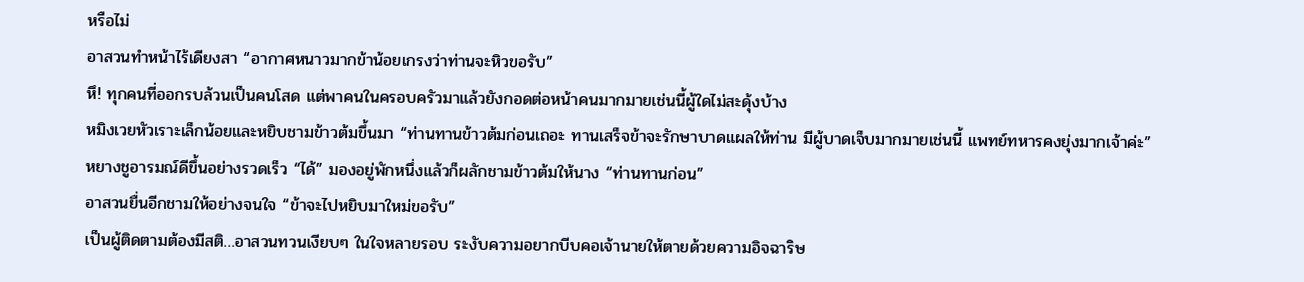หรือไม่
อาสวนทำหน้าไร้เดียงสา “อากาศหนาวมากข้าน้อยเกรงว่าท่านจะหิวขอรับ”
หึ! ทุกคนที่ออกรบล้วนเป็นคนโสด แต่พาคนในครอบครัวมาแล้วยังกอดต่อหน้าคนมากมายเช่นนี้ผู้ใดไม่สะดุ้งบ้าง
หมิงเวยหัวเราะเล็กน้อยและหยิบชามข้าวต้มขึ้นมา “ท่านทานข้าวต้มก่อนเถอะ ทานเสร็จข้าจะรักษาบาดแผลให้ท่าน มีผู้บาดเจ็บมากมายเช่นนี้ แพทย์ทหารคงยุ่งมากเจ้าค่ะ”
หยางชูอารมณ์ดีขึ้นอย่างรวดเร็ว “ได้” มองอยู่พักหนึ่งแล้วก็ผลักชามข้าวต้มให้นาง “ท่านทานก่อน”
อาสวนยื่นอีกชามให้อย่างจนใจ “ข้าจะไปหยิบมาใหม่ขอรับ”
เป็นผู้ติดตามต้องมีสติ…อาสวนทวนเงียบๆ ในใจหลายรอบ ระงับความอยากบีบคอเจ้านายให้ตายด้วยความอิจฉาริษ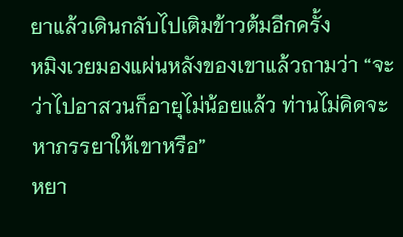ยาแล้วเดินกลับไปเติมข้าวต้มอีกครั้ง
หมิงเวยมองแผ่นหลังของเขาแล้วถามว่า “จะว่าไปอาสวนก็อายุไม่น้อยแล้ว ท่านไม่คิดจะหาภรรยาให้เขาหรือ”
หยา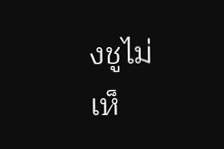งชูไม่เห็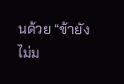นด้วย “ข้ายังไม่ม